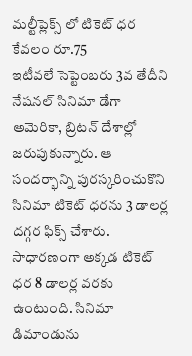మల్టీప్లెక్స్ లో టికెట్ ధర కేవలం రూ.75
ఇటీవలే సెప్టెంబరు 3వ తేదీని నేషనల్ సినిమా డేగా అమెరికా, బ్రిటన్ దేశాల్లో జరుపుకున్నారు. ఆ సందర్భాన్ని పురస్కరించుకొని సినిమా టికెట్ ధరను 3 డాలర్ల దగ్గర ఫిక్స్ చేశారు. సాధారణంగా అక్కడ టికెట్ ధర 8 డాలర్ల వరకు ఉంటుంది. సినిమా డిమాండును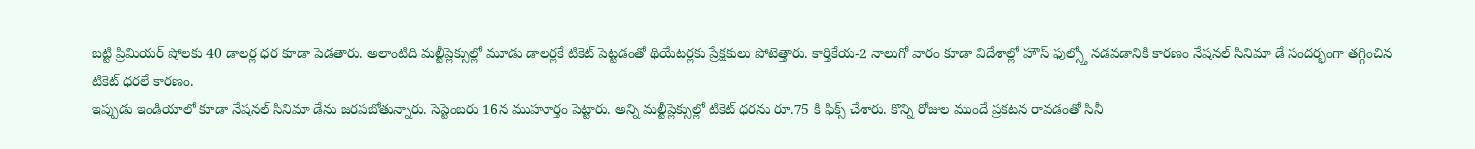బట్టి ప్రిమియర్ షోలకు 40 డాలర్ల ధర కూడా పెడతారు. అలాంటిది మల్టీప్లెక్సుల్లో మూడు డాలర్లకే టికెట్ పెట్టడంతో థియేటర్లకు ప్రేక్షకులు పోటెత్తారు. కార్తికేయ-2 నాలుగో వారం కూడా విదేశాల్లో హౌస్ ఫుల్స్తో నడవడానికి కారణం నేషనల్ సినిమా డే సందర్భంగా తగ్గించిన టికెట్ ధరలే కారణం.
ఇప్పుడు ఇండియాలో కూడా నేషనల్ సినిమా డేను జరపబోతున్నారు. సెప్టెంబరు 16న ముహూర్తం పెట్టారు. అన్ని మల్టీప్లెక్సుల్లో టికెట్ ధరను రూ.75 కి ఫిక్స్ చేశారు. కొన్ని రోజుల ముందే ప్రకటన రావడంతో సినీ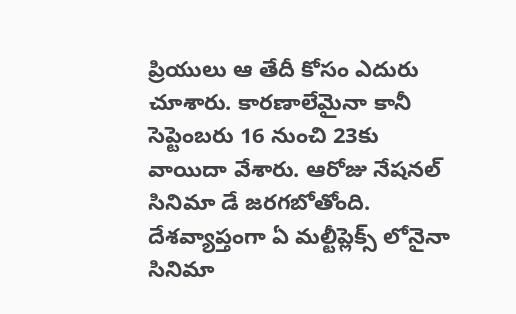ప్రియులు ఆ తేదీ కోసం ఎదురు చూశారు. కారణాలేమైనా కానీ సెప్టెంబరు 16 నుంచి 23కు వాయిదా వేశారు. ఆరోజు నేషనల్ సినిమా డే జరగబోతోంది. దేశవ్యాప్తంగా ఏ మల్టీప్లెక్స్ లోనైనా సినిమా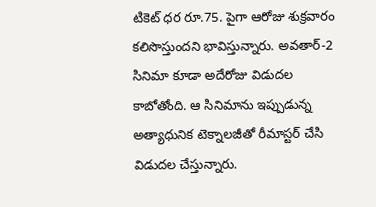టికెట్ ధర రూ.75. పైగా ఆరోజు శుక్రవారం కలిసొస్తుందని భావిస్తున్నారు. అవతార్-2 సినిమా కూడా అదేరోజు విడుదల కాబోతోంది. ఆ సినిమాను ఇప్పుడున్న అత్యాధునిక టెక్నాలజీతో రీమాస్టర్ చేసి విడుదల చేస్తున్నారు.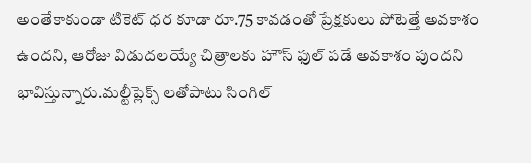అంతేకాకుండా టికెట్ ధర కూడా రూ.75 కావడంతో ప్రేక్షకులు పోటెత్తే అవకాశం ఉందని, ఆరోజు విడుదలయ్యే చిత్రాలకు హౌస్ ఫుల్ పడే అవకాశం పుందని భావిస్తున్నారు.మల్టీప్లెక్స్ లతోపాటు సింగిల్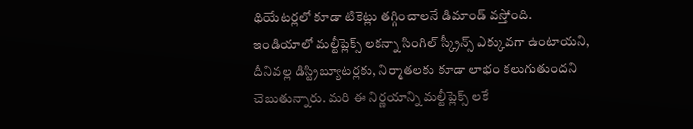థియేటర్లలో కూడా టికెట్లు తగ్గించాలనే డిమాండ్ వస్తోంది. ఇండియాలో మల్టీప్లెక్స్ లకన్నా సింగిల్ స్క్రీన్స్ ఎక్కువగా ఉంటాయని, దీనివల్ల డిస్ట్రిబ్యూటర్లకు, నిర్మాతలకు కూడా లాభం కలుగుతుందని చెబుతున్నారు. మరి ఈ నిర్ణయాన్ని మల్టీప్లెక్స్ లకే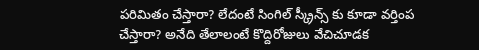పరిమితం చేస్తారా? లేదంటే సింగిల్ స్క్రీన్స్ కు కూడా వర్తింప చేస్తారా? అనేది తేలాలంటే కొద్దిరోజులు వేచిచూడక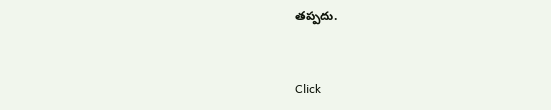తప్పదు.


Click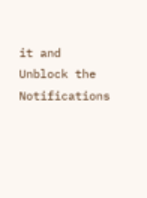it and Unblock the Notifications